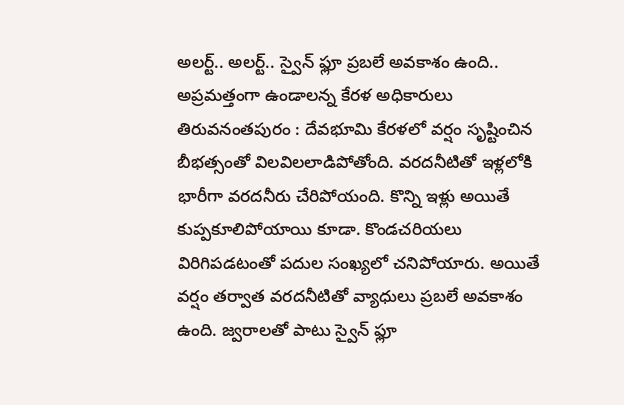అలర్ట్.. అలర్ట్.. స్వైన్ ఫ్లూ ప్రబలే అవకాశం ఉంది.. అప్రమత్తంగా ఉండాలన్న కేరళ అధికారులు
తిరువనంతపురం : దేవభూమి కేరళలో వర్షం సృష్టించిన బీభత్సంతో విలవిలలాడిపోతోంది. వరదనీటితో ఇళ్లలోకి భారీగా వరదనీరు చేరిపోయంది. కొన్ని ఇళ్లు అయితే కుప్పకూలిపోయాయి కూడా. కొండచరియలు విరిగిపడటంతో పదుల సంఖ్యలో చనిపోయారు. అయితే వర్షం తర్వాత వరదనీటితో వ్యాధులు ప్రబలే అవకాశం ఉంది. జ్వరాలతో పాటు స్వైన్ ఫ్లూ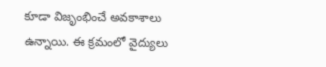కూడా విజృంభించే అవకాశాలు ఉన్నాయి. ఈ క్రమంలో వైద్యులు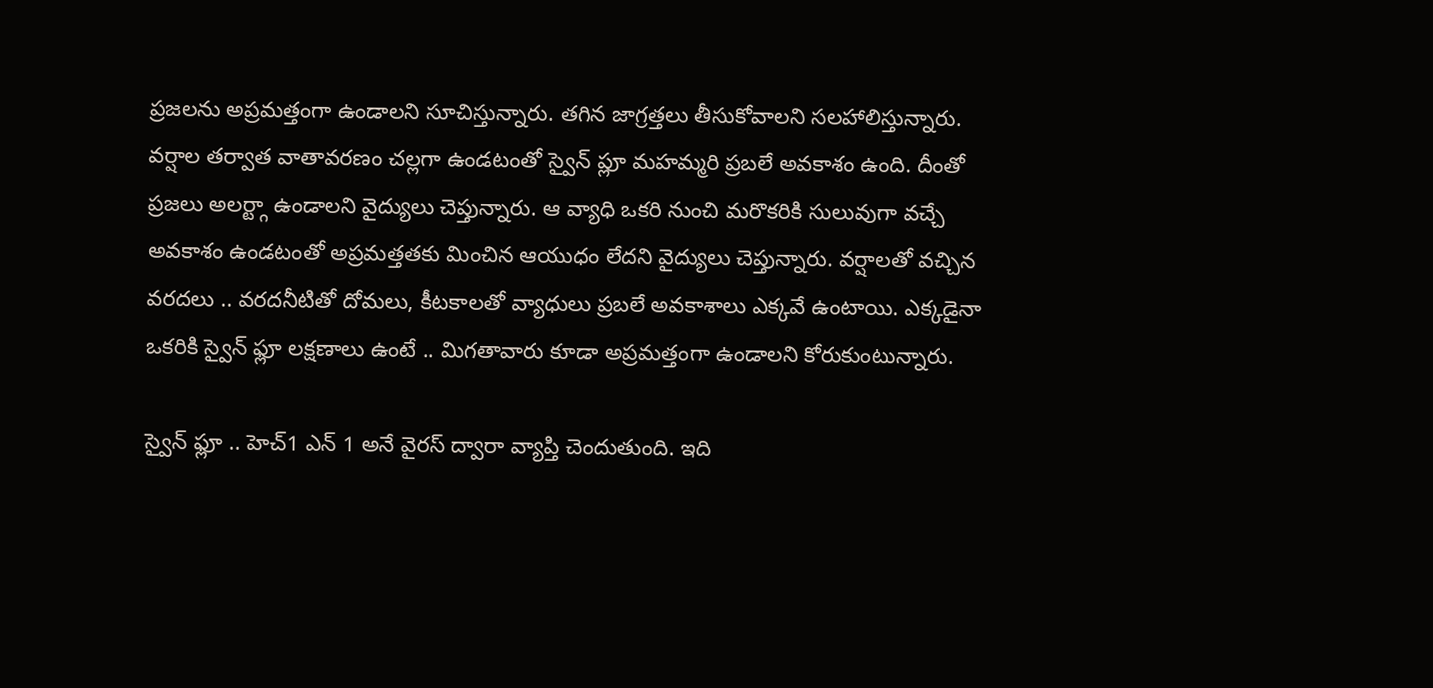ప్రజలను అప్రమత్తంగా ఉండాలని సూచిస్తున్నారు. తగిన జాగ్రత్తలు తీసుకోవాలని సలహాలిస్తున్నారు.
వర్షాల తర్వాత వాతావరణం చల్లగా ఉండటంతో స్వైన్ ప్లూ మహమ్మరి ప్రబలే అవకాశం ఉంది. దీంతో ప్రజలు అలర్ట్గా ఉండాలని వైద్యులు చెప్తున్నారు. ఆ వ్యాధి ఒకరి నుంచి మరొకరికి సులువుగా వచ్చే అవకాశం ఉండటంతో అప్రమత్తతకు మించిన ఆయుధం లేదని వైద్యులు చెప్తున్నారు. వర్షాలతో వచ్చిన వరదలు .. వరదనీటితో దోమలు, కీటకాలతో వ్యాధులు ప్రబలే అవకాశాలు ఎక్కవే ఉంటాయి. ఎక్కడైనా ఒకరికి స్వైన్ ఫ్లూ లక్షణాలు ఉంటే .. మిగతావారు కూడా అప్రమత్తంగా ఉండాలని కోరుకుంటున్నారు.

స్వైన్ ఫ్లూ .. హెచ్1 ఎన్ 1 అనే వైరస్ ద్వారా వ్యాప్తి చెందుతుంది. ఇది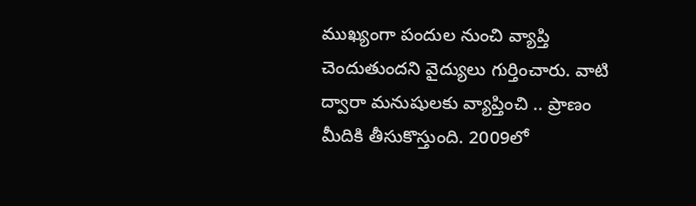ముఖ్యంగా పందుల నుంచి వ్యాప్తి చెందుతుందని వైద్యులు గుర్తించారు. వాటి ద్వారా మనుషులకు వ్యాప్తించి .. ప్రాణం మీదికి తీసుకొస్తుంది. 2009లో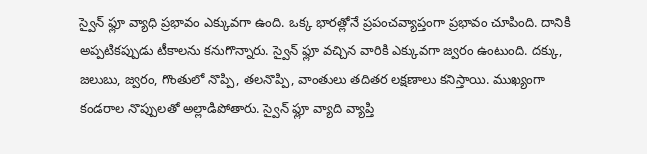స్వైన్ ఫ్లూ వ్యాధి ప్రభావం ఎక్కువగా ఉంది. ఒక్క భారత్లోనే ప్రపంచవ్యాప్తంగా ప్రభావం చూపింది. దానికి అప్పటికప్పుడు టీకాలను కనుగొన్నారు. స్వైన్ ఫ్లూ వచ్చిన వారికి ఎక్కువగా జ్వరం ఉంటుంది. దక్కు, జలుబు, జ్వరం, గొంతులో నొప్పి, తలనొప్పి, వాంతులు తదితర లక్షణాలు కనిస్తాయి. ముఖ్యంగా కండరాల నొప్పులతో అల్లాడిపోతారు. స్వైన్ ఫ్లూ వ్యాది వ్యాప్తి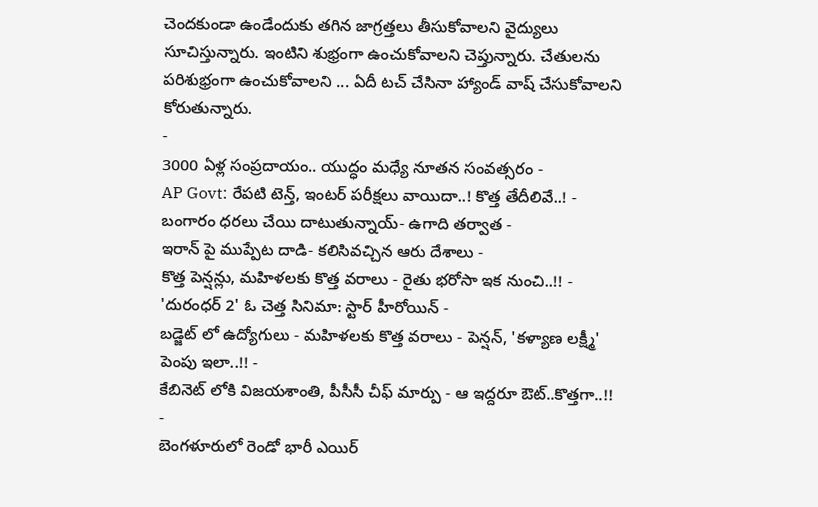చెందకుండా ఉండేందుకు తగిన జాగ్రత్తలు తీసుకోవాలని వైద్యులు సూచిస్తున్నారు. ఇంటిని శుభ్రంగా ఉంచుకోవాలని చెప్తున్నారు. చేతులను పరిశుభ్రంగా ఉంచుకోవాలని ... ఏదీ టచ్ చేసినా హ్యాండ్ వాష్ చేసుకోవాలని కోరుతున్నారు.
-
3000 ఏళ్ల సంప్రదాయం.. యుద్ధం మధ్యే నూతన సంవత్సరం -
AP Govt: రేపటి టెన్త్, ఇంటర్ పరీక్షలు వాయిదా..! కొత్త తేదీలివే..! -
బంగారం ధరలు చేయి దాటుతున్నాయ్- ఉగాది తర్వాత -
ఇరాన్ పై ముప్పేట దాడి- కలిసివచ్చిన ఆరు దేశాలు -
కొత్త పెన్షన్లు, మహిళలకు కొత్త వరాలు - రైతు భరోసా ఇక నుంచి..!! -
'దురంధర్ 2' ఓ చెత్త సినిమా: స్టార్ హీరోయిన్ -
బడ్జెట్ లో ఉద్యోగులు - మహిళలకు కొత్త వరాలు - పెన్షన్, 'కళ్యాణ లక్ష్మీ' పెంపు ఇలా..!! -
కేబినెట్ లోకి విజయశాంతి, పీసీసీ చీఫ్ మార్పు - ఆ ఇద్దరూ ఔట్..కొత్తగా..!! -
బెంగళూరులో రెండో భారీ ఎయిర్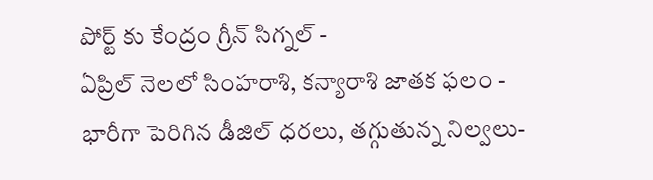పోర్ట్ కు కేంద్రం గ్రీన్ సిగ్నల్ -
ఏప్రిల్ నెలలో సింహరాశి, కన్యారాశి జాతక ఫలం -
భారీగా పెరిగిన డీజిల్ ధరలు, తగ్గుతున్న నిల్వలు-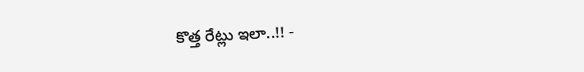కొత్త రేట్లు ఇలా..!! -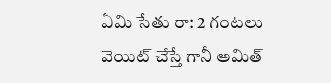ఏమి సేతు రా: 2 గంటలు వెయిట్ చేస్తే గానీ అమిత్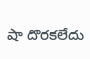షా దొరకలేదు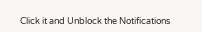Click it and Unblock the Notifications